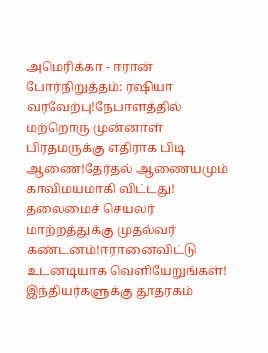அமெரிக்கா - ஈரான் போர்நிறுத்தம்: ரஷியா வரவேற்பு!நேபாளத்தில் மற்றொரு முன்னாள் பிரதமருக்கு எதிராக பிடி ஆணை!தேர்தல் ஆணையமும் காவிமயமாகி விட்டது! தலைமைச் செயலர் மாற்றத்துக்கு முதல்வர் கண்டனம்!ஈரானைவிட்டு உடனடியாக வெளியேறுங்கள்! இந்தியர்களுக்கு தூதரகம்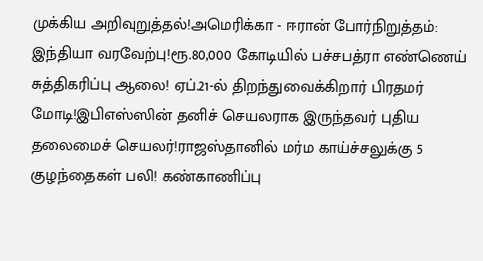முக்கிய அறிவுறுத்தல்!அமெரிக்கா - ஈரான் போர்நிறுத்தம்: இந்தியா வரவேற்பு!ரூ.80,000 கோடியில் பச்சபத்ரா எண்ணெய் சுத்திகரிப்பு ஆலை! ஏப்.21-ல் திறந்துவைக்கிறார் பிரதமர் மோடி!இபிஎஸ்ஸின் தனிச் செயலராக இருந்தவர் புதிய தலைமைச் செயலர்!ராஜஸ்தானில் மர்ம காய்ச்சலுக்கு 5 குழந்தைகள் பலி! கண்காணிப்பு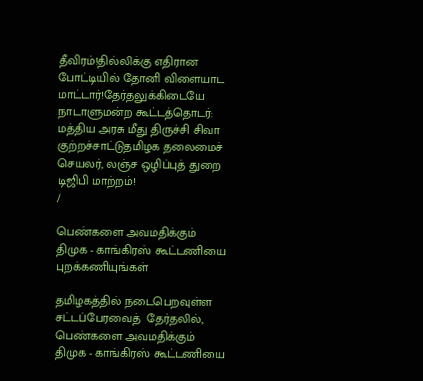தீவிரம்!தில்லிக்கு எதிரான போட்டியில் தோனி விளையாட மாட்டார்!தேர்தலுக்கிடையே நாடாளுமன்ற கூட்டத்தொடர்: மத்திய அரசு மீது திருச்சி சிவா குற்றச்சாட்டுதமிழக தலைமைச் செயலர், லஞ்ச ஒழிப்புத் துறை டிஜிபி மாற்றம்!
/

பெண்களை அவமதிக்கும் திமுக - காங்கிரஸ் கூட்டணியை புறக்கணியுங்கள்

தமிழகத்தில் நடைபெறவுள்ள சட்டப்பேரவைத்  தேர்தலில், பெண்களை அவமதிக்கும் திமுக - காங்கிரஸ் கூட்டணியை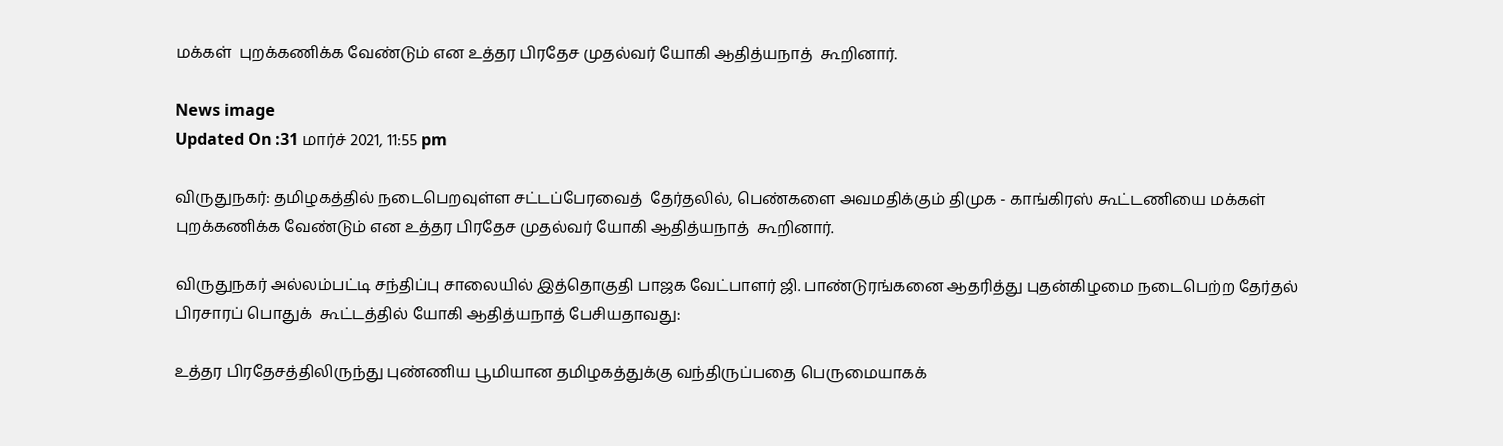மக்கள்  புறக்கணிக்க வேண்டும் என உத்தர பிரதேச முதல்வர் யோகி ஆதித்யநாத்  கூறினார்.

News image
Updated On :31 மார்ச் 2021, 11:55 pm

விருதுநகர்: தமிழகத்தில் நடைபெறவுள்ள சட்டப்பேரவைத்  தேர்தலில், பெண்களை அவமதிக்கும் திமுக - காங்கிரஸ் கூட்டணியை மக்கள்  புறக்கணிக்க வேண்டும் என உத்தர பிரதேச முதல்வர் யோகி ஆதித்யநாத்  கூறினார்.

விருதுநகர் அல்லம்பட்டி சந்திப்பு சாலையில் இத்தொகுதி பாஜக வேட்பாளர் ஜி. பாண்டுரங்கனை ஆதரித்து புதன்கிழமை நடைபெற்ற தேர்தல் பிரசாரப் பொதுக்  கூட்டத்தில் யோகி ஆதித்யநாத் பேசியதாவது:

உத்தர பிரதேசத்திலிருந்து புண்ணிய பூமியான தமிழகத்துக்கு வந்திருப்பதை பெருமையாகக்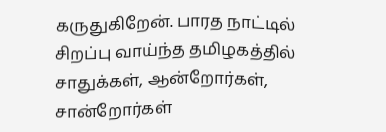கருதுகிறேன். பாரத நாட்டில் சிறப்பு வாய்ந்த தமிழகத்தில் சாதுக்கள், ஆன்றோர்கள், சான்றோர்கள்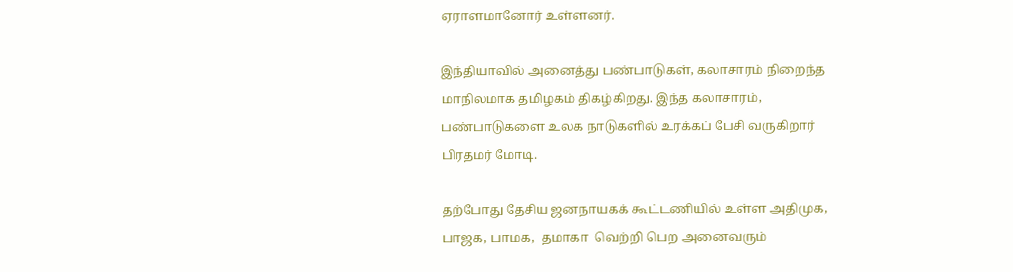ஏராளமானோர் உள்ளனர்.

இந்தியாவில் அனைத்து பண்பாடுகள், கலாசாரம் நிறைந்த மாநிலமாக தமிழகம் திகழ்கிறது. இந்த கலாசாரம், பண்பாடுகளை உலக நாடுகளில் உரக்கப் பேசி வருகிறார் பிரதமர் மோடி.

தற்போது தேசிய ஜனநாயகக் கூட்டணியில் உள்ள அதிமுக, பாஜக, பாமக,  தமாகா  வெற்றி பெற அனைவரும்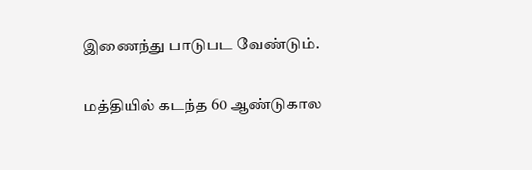இணைந்து பாடுபட வேண்டும்.

மத்தியில் கடந்த 60 ஆண்டுகால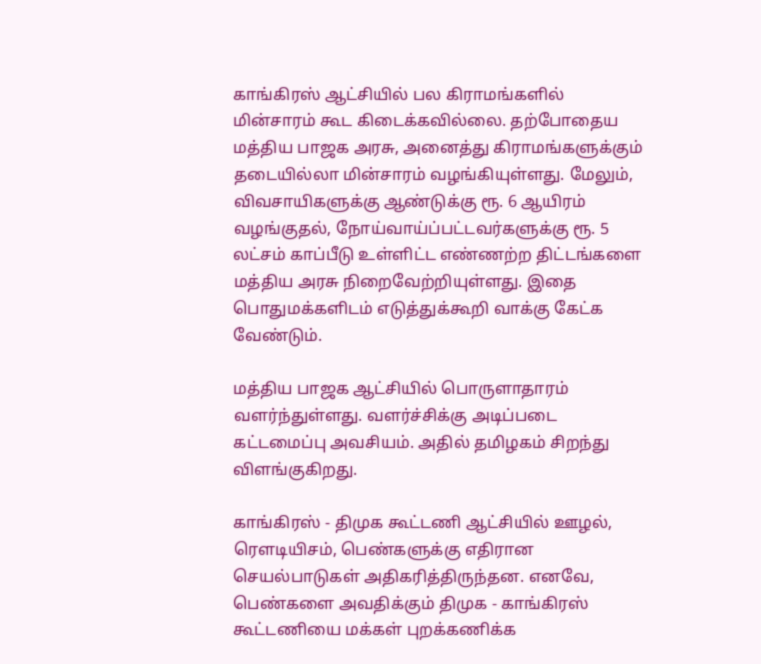காங்கிரஸ் ஆட்சியில் பல கிராமங்களில் மின்சாரம் கூட கிடைக்கவில்லை. தற்போதைய மத்திய பாஜக அரசு, அனைத்து கிராமங்களுக்கும் தடையில்லா மின்சாரம் வழங்கியுள்ளது. மேலும், விவசாயிகளுக்கு ஆண்டுக்கு ரூ. 6 ஆயிரம் வழங்குதல், நோய்வாய்ப்பட்டவர்களுக்கு ரூ. 5 லட்சம் காப்பீடு உள்ளிட்ட எண்ணற்ற திட்டங்களை மத்திய அரசு நிறைவேற்றியுள்ளது. இதை பொதுமக்களிடம் எடுத்துக்கூறி வாக்கு கேட்க வேண்டும்.

மத்திய பாஜக ஆட்சியில் பொருளாதாரம் வளர்ந்துள்ளது. வளர்ச்சிக்கு அடிப்படை கட்டமைப்பு அவசியம். அதில் தமிழகம் சிறந்து விளங்குகிறது.

காங்கிரஸ் - திமுக கூட்டணி ஆட்சியில் ஊழல், ரெளடியிசம், பெண்களுக்கு எதிரான செயல்பாடுகள் அதிகரித்திருந்தன. எனவே, பெண்களை அவதிக்கும் திமுக - காங்கிரஸ் கூட்டணியை மக்கள் புறக்கணிக்க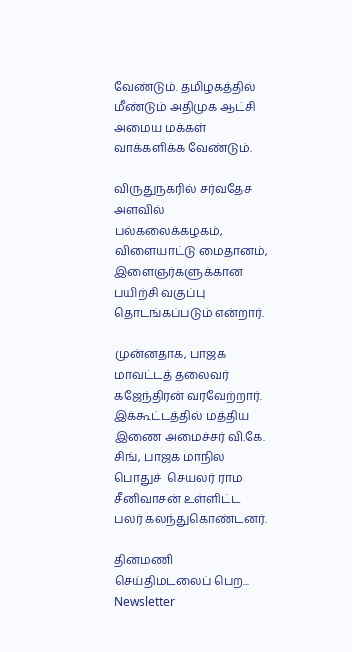வேண்டும். தமிழகத்தில் மீண்டும் அதிமுக ஆட்சி அமைய மக்கள் வாக்களிக்க வேண்டும்.

விருதுநகரில் சர்வதேச அளவில் பல்கலைக்கழகம், விளையாட்டு மைதானம், இளைஞர்களுக்கான பயிற்சி வகுப்பு தொடங்கப்படும் என்றார்.

முன்னதாக, பாஜக மாவட்டத் தலைவர் கஜேந்திரன் வரவேற்றார். இக்கூட்டத்தில் மத்திய இணை அமைச்சர் வி.கே. சிங், பாஜக மாநில பொதுச்  செயலர் ராம சீனிவாசன் உள்ளிட்ட பலர் கலந்துகொண்டனர்.

தினமணி செய்திமடலைப் பெற... Newsletter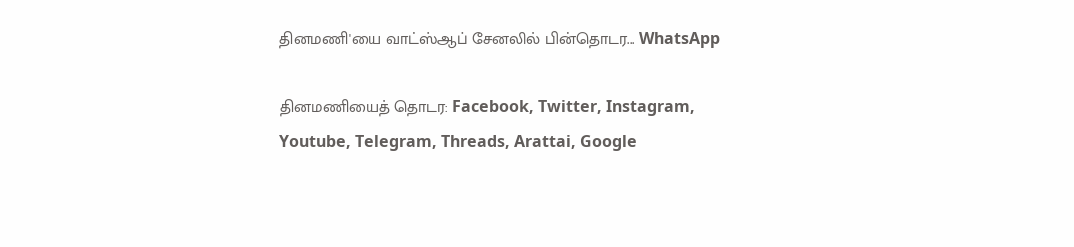தினமணி'யை வாட்ஸ்ஆப் சேனலில் பின்தொடர... WhatsApp

தினமணியைத் தொடர: Facebook, Twitter, Instagram, Youtube, Telegram, Threads, Arattai, Google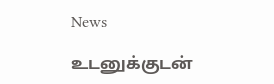News

உடனுக்குடன்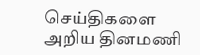செய்திகளை அறிய தினமணி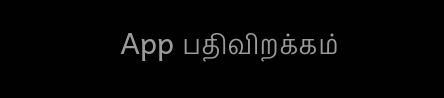App பதிவிறக்கம்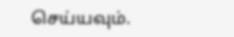செய்யவும்.